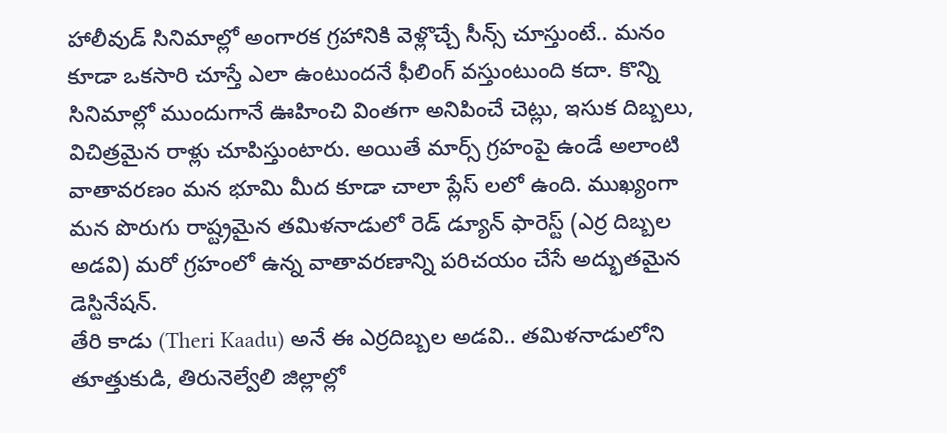హాలీవుడ్ సినిమాల్లో అంగారక గ్రహానికి వెళ్లొచ్చే సీన్స్ చూస్తుంటే.. మనం కూడా ఒకసారి చూస్తే ఎలా ఉంటుందనే ఫీలింగ్ వస్తుంటుంది కదా. కొన్ని సినిమాల్లో ముందుగానే ఊహించి వింతగా అనిపించే చెట్లు, ఇసుక దిబ్బలు, విచిత్రమైన రాళ్లు చూపిస్తుంటారు. అయితే మార్స్ గ్రహంపై ఉండే అలాంటి వాతావరణం మన భూమి మీద కూడా చాలా ప్లేస్ లలో ఉంది. ముఖ్యంగా మన పొరుగు రాష్ట్రమైన తమిళనాడులో రెడ్ డ్యూన్ ఫారెస్ట్ (ఎర్ర దిబ్బల అడవి) మరో గ్రహంలో ఉన్న వాతావరణాన్ని పరిచయం చేసే అద్భుతమైన డెస్టినేషన్.
తేరి కాడు (Theri Kaadu) అనే ఈ ఎర్రదిబ్బల అడవి.. తమిళనాడులోని తూత్తుకుడి, తిరునెల్వేలి జిల్లాల్లో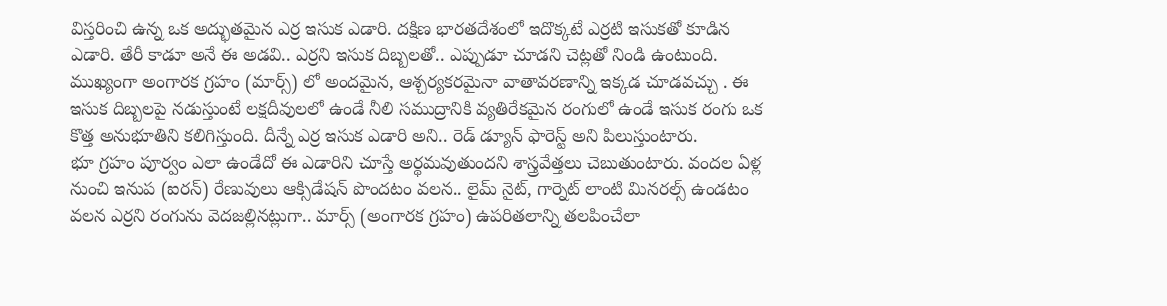విస్తరించి ఉన్న ఒక అద్భుతమైన ఎర్ర ఇసుక ఎడారి. దక్షిణ భారతదేశంలో ఇదొక్కటే ఎర్రటి ఇసుకతో కూడిన ఎడారి. తేరీ కాడూ అనే ఈ అడవి.. ఎర్రని ఇసుక దిబ్బలతో.. ఎప్పుడూ చూడని చెట్లతో నిండి ఉంటుంది. ముఖ్యంగా అంగారక గ్రహం (మార్స్) లో అందమైన, ఆశ్చర్యకరమైనా వాతావరణాన్ని ఇక్కడ చూడవచ్చు . ఈ ఇసుక దిబ్బలపై నడుస్తుంటే లక్షదీవులలో ఉండే నీలి సముద్రానికి వ్యతిరేకమైన రంగులో ఉండే ఇసుక రంగు ఒక కొత్త అనుభూతిని కలిగిస్తుంది. దీన్నే ఎర్ర ఇసుక ఎడారి అని.. రెడ్ డ్యూన్ ఫారెస్ట్ అని పిలుస్తుంటారు.
భూ గ్రహం పూర్వం ఎలా ఉండేదో ఈ ఎడారిని చూస్తే అర్థమవుతుందని శాస్త్రవేత్తలు చెబుతుంటారు. వందల ఏళ్ల నుంచి ఇనుప (ఐరన్) రేణువులు ఆక్సిడేషన్ పొందటం వలన.. లైమ్ నైట్, గార్నెట్ లాంటి మినరల్స్ ఉండటం వలన ఎర్రని రంగును వెదజల్లినట్లుగా.. మార్స్ (అంగారక గ్రహం) ఉపరితలాన్ని తలపించేలా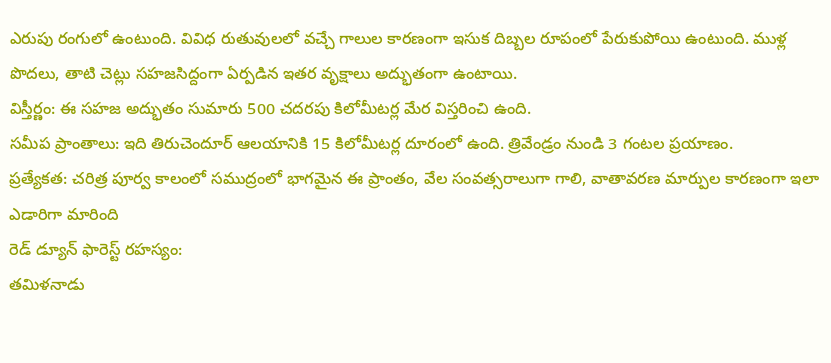ఎరుపు రంగులో ఉంటుంది. వివిధ రుతువులలో వచ్చే గాలుల కారణంగా ఇసుక దిబ్బల రూపంలో పేరుకుపోయి ఉంటుంది. ముళ్ల పొదలు, తాటి చెట్లు సహజసిద్దంగా ఏర్పడిన ఇతర వృక్షాలు అద్భుతంగా ఉంటాయి.
విస్తీర్ణం: ఈ సహజ అద్భుతం సుమారు 500 చదరపు కిలోమీటర్ల మేర విస్తరించి ఉంది.
సమీప ప్రాంతాలు: ఇది తిరుచెందూర్ ఆలయానికి 15 కిలోమీటర్ల దూరంలో ఉంది. త్రివేండ్రం నుండి 3 గంటల ప్రయాణం.
ప్రత్యేకత: చరిత్ర పూర్వ కాలంలో సముద్రంలో భాగమైన ఈ ప్రాంతం, వేల సంవత్సరాలుగా గాలి, వాతావరణ మార్పుల కారణంగా ఇలా ఎడారిగా మారింది
రెడ్ డ్యూన్ ఫారెస్ట్ రహస్యం:
తమిళనాడు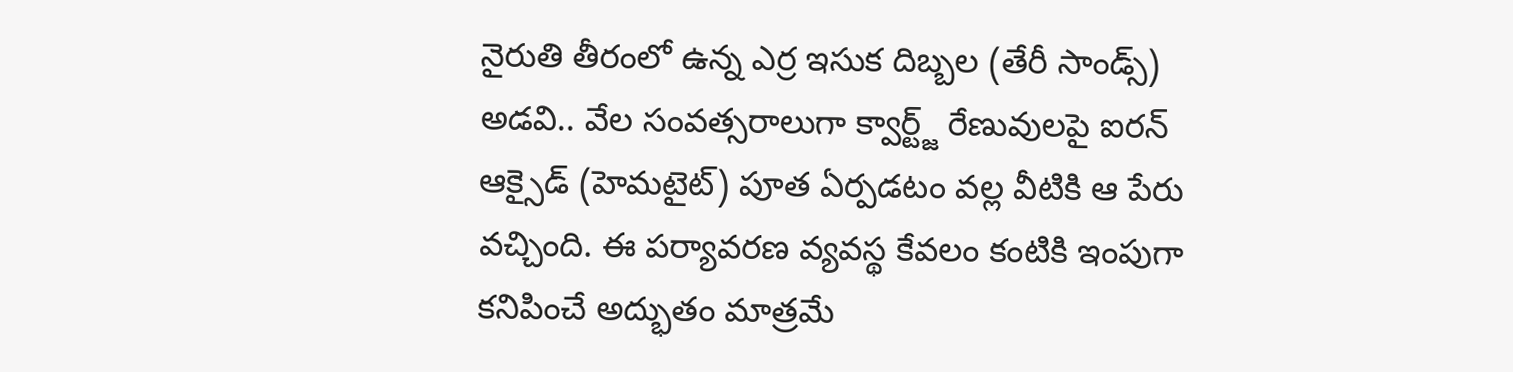నైరుతి తీరంలో ఉన్న ఎర్ర ఇసుక దిబ్బల (తేరీ సాండ్స్) అడవి.. వేల సంవత్సరాలుగా క్వార్ట్జ్ రేణువులపై ఐరన్ ఆక్సైడ్ (హెమటైట్) పూత ఏర్పడటం వల్ల వీటికి ఆ పేరు వచ్చింది. ఈ పర్యావరణ వ్యవస్థ కేవలం కంటికి ఇంపుగా కనిపించే అద్భుతం మాత్రమే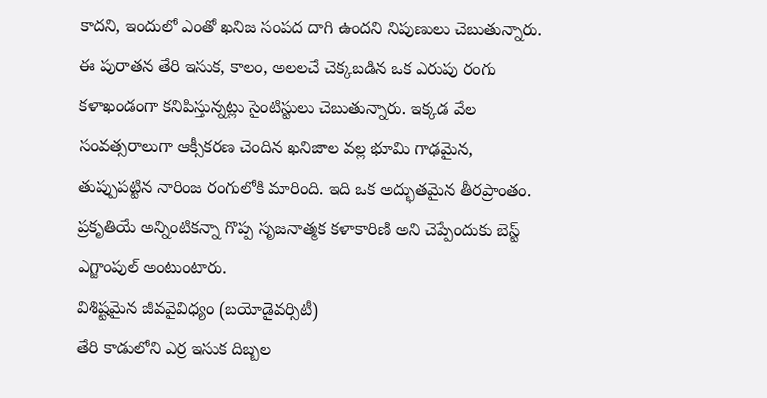కాదని, ఇందులో ఎంతో ఖనిజ సంపద దాగి ఉందని నిపుణులు చెబుతున్నారు.
ఈ పురాతన తేరి ఇసుక, కాలం, అలలచే చెక్కబడిన ఒక ఎరుపు రంగు కళాఖండంగా కనిపిస్తున్నట్లు సైంటిస్టులు చెబుతున్నారు. ఇక్కడ వేల సంవత్సరాలుగా ఆక్సీకరణ చెందిన ఖనిజాల వల్ల భూమి గాఢమైన, తుప్పుపట్టిన నారింజ రంగులోకి మారింది. ఇది ఒక అద్భుతమైన తీరప్రాంతం. ప్రకృతియే అన్నింటికన్నా గొప్ప సృజనాత్మక కళాకారిణి అని చెప్పేందుకు బెస్ట్ ఎగ్జాంపుల్ అంటుంటారు.
విశిష్టమైన జీవవైవిధ్యం (బయోడైవర్సిటీ)
తేరి కాడులోని ఎర్ర ఇసుక దిబ్బల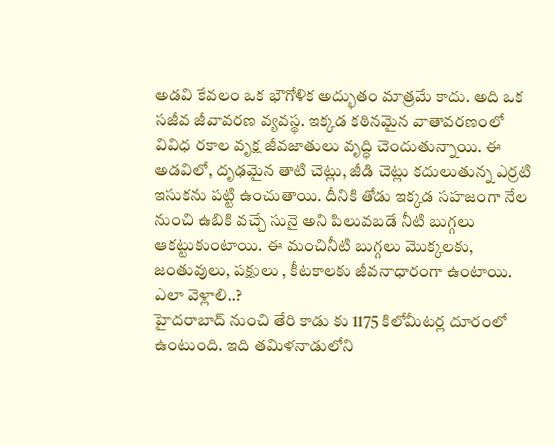అడవి కేవలం ఒక భౌగోళిక అద్భుతం మాత్రమే కాదు. అది ఒక సజీవ జీవావరణ వ్యవస్థ. ఇక్కడ కఠినమైన వాతావరణంలో వివిధ రకాల వృక్ష జీవజాతులు వృద్ధి చెందుతున్నాయి. ఈ అడవిలో, దృఢమైన తాటి చెట్లు, జీడి చెట్లు కదులుతున్న ఎర్రటి ఇసుకను పట్టి ఉంచుతాయి. దీనికి తోడు ఇక్కడ సహజంగా నేల నుంచి ఉబికి వచ్చే సునై అని పిలువబడే నీటి బుగ్గలు ఆకట్టుకుంటాయి. ఈ మంచినీటి బుగ్గలు మొక్కలకు, జంతువులు, పక్షులు , కీటకాలకు జీవనాధారంగా ఉంటాయి.
ఎలా వెళ్లాలి..?
హైదరాబాద్ నుంచి తేరి కాడు కు 1175 కిలోమీటర్ల దూరంలో ఉంటుంది. ఇది తమిళనాడులోని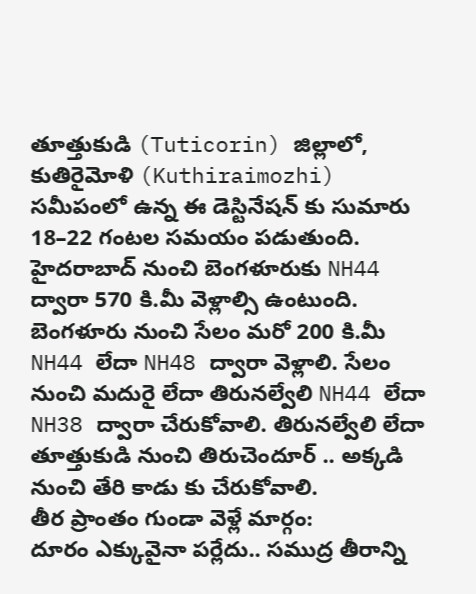తూత్తుకుడి (Tuticorin) జిల్లాలో, కుతిరైమోళి (Kuthiraimozhi) సమీపంలో ఉన్న ఈ డెస్టినేషన్ కు సుమారు 18–22 గంటల సమయం పడుతుంది.
హైదరాబాద్ నుంచి బెంగళూరుకు NH44 ద్వారా 570 కి.మీ వెళ్లాల్సి ఉంటుంది. బెంగళూరు నుంచి సేలం మరో 200 కి.మీ NH44 లేదా NH48 ద్వారా వెళ్లాలి. సేలం నుంచి మదురై లేదా తిరునల్వేలి NH44 లేదా NH38 ద్వారా చేరుకోవాలి. తిరునల్వేలి లేదా తూత్తుకుడి నుంచి తిరుచెందూర్ .. అక్కడి నుంచి తేరి కాడు కు చేరుకోవాలి.
తీర ప్రాంతం గుండా వెళ్లే మార్గం:
దూరం ఎక్కువైనా పర్లేదు.. సముద్ర తీరాన్ని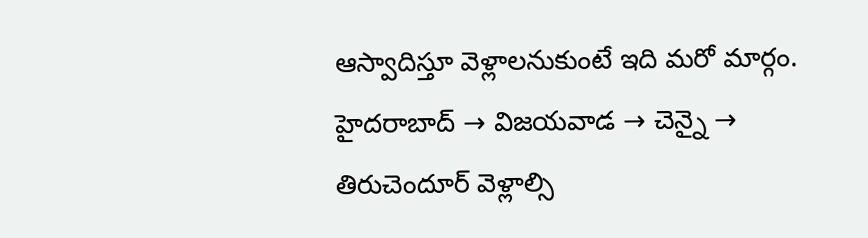ఆస్వాదిస్తూ వెళ్లాలనుకుంటే ఇది మరో మార్గం. హైదరాబాద్ → విజయవాడ → చెన్నై → తిరుచెందూర్ వెళ్లాల్సి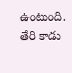ఉంటుంది. తేరి కాడు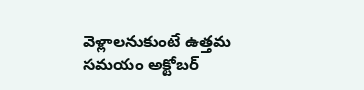వెళ్లాలనుకుంటే ఉత్తమ సమయం అక్టోబర్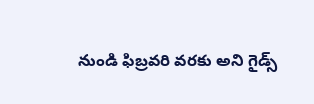నుండి ఫిబ్రవరి వరకు అని గైడ్స్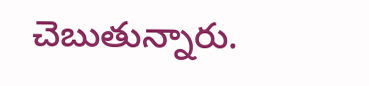చెబుతున్నారు.